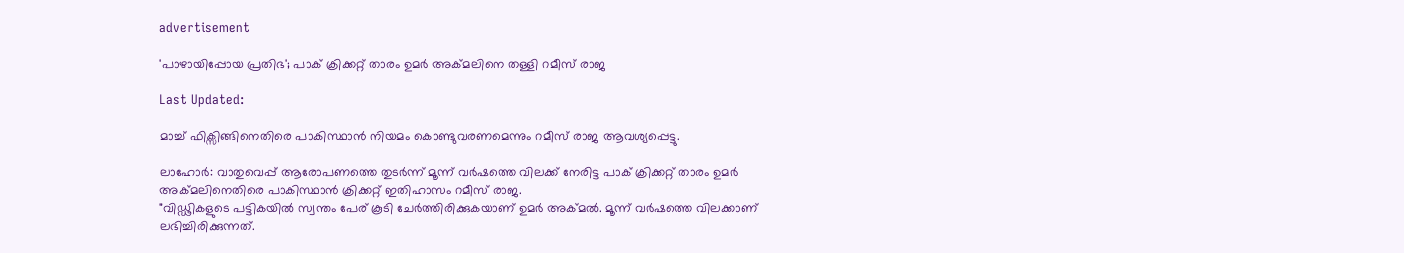advertisement

'പാഴായിപ്പോയ പ്രതിഭ'; പാക് ക്രിക്കറ്റ് താരം ഉമർ അക്മലിനെ തള്ളി റമീസ് രാജ

Last Updated:

മാച്ച് ഫിക്സിങ്ങിനെതിരെ പാകിസ്ഥാൻ നിയമം കൊണ്ടുവരണമെന്നും റമീസ് രാജ ആവശ്യപ്പെട്ടു.

ലാഹോർ: വാതുവെപ്പ് ആരോപണത്തെ തുടർന്ന് മൂന്ന് വർഷത്തെ വിലക്ക് നേരിട്ട പാക് ക്രിക്കറ്റ് താരം ഉമർ അക്മലിനെതിരെ പാകിസ്ഥാൻ ക്രിക്കറ്റ് ഇതിഹാസം റമീസ് രാജ.
"വിഡ്ഢികളുടെ പട്ടികയിൽ സ്വന്തം പേര് കൂടി ചേർത്തിരിക്കുകയാണ് ഉമർ അക്മൽ. മൂന്ന് വർഷത്തെ വിലക്കാണ് ലഭിച്ചിരിക്കുന്നത്.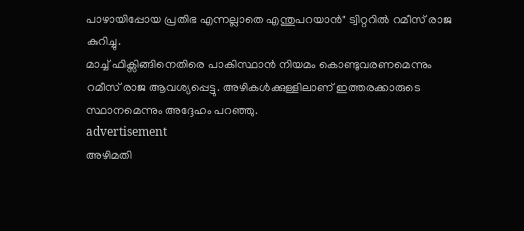പാഴായിപ്പോയ പ്രതിഭ എന്നല്ലാതെ എന്തുപറയാൻ" ട്വിറ്ററിൽ റമീസ് രാജ കുറിച്ചു.
മാച്ച് ഫിക്സിങ്ങിനെതിരെ പാകിസ്ഥാൻ നിയമം കൊണ്ടുവരണമെന്നും റമീസ് രാജ ആവശ്യപ്പെട്ടു. അഴികൾക്കുള്ളിലാണ് ഇത്തരക്കാരുടെ സ്ഥാനമെന്നും അദ്ദേഹം പറഞ്ഞു.
advertisement
അഴിമതി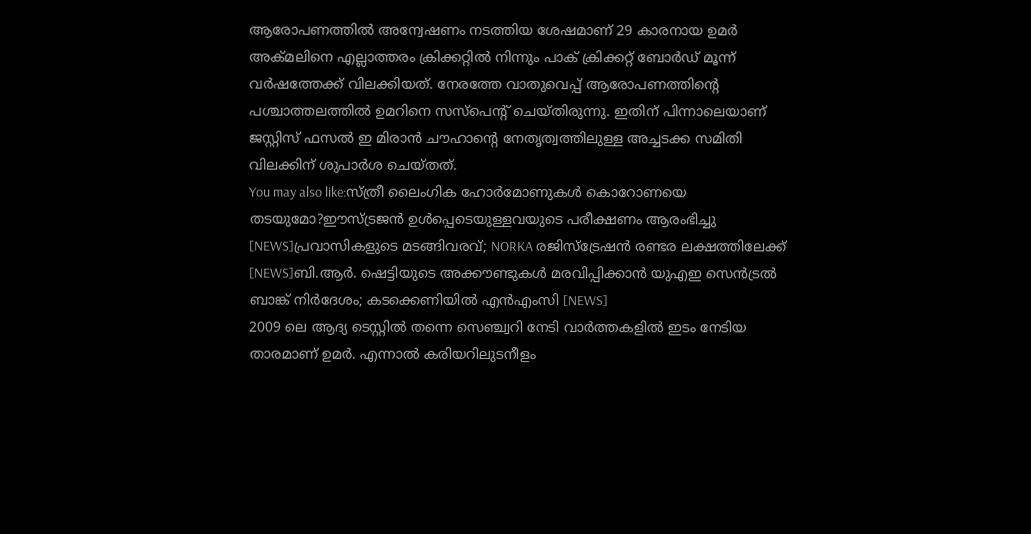ആരോപണത്തിൽ അന്വേഷണം നടത്തിയ ശേഷമാണ് 29 കാരനായ ഉമർ അക്മലിനെ എല്ലാത്തരം ക്രിക്കറ്റിൽ നിന്നും പാക് ക്രിക്കറ്റ് ബോർഡ് മൂന്ന് വർഷത്തേക്ക് വിലക്കിയത്. നേരത്തേ വാതുവെപ്പ് ആരോപണത്തിന്റെ പശ്ചാത്തലത്തിൽ ഉമറിനെ സസ്പെന്റ് ചെയ്തിരുന്നു. ഇതിന് പിന്നാലെയാണ് ജസ്റ്റിസ് ഫസല്‍ ഇ മിരാന്‍ ചൗഹാന്റെ നേതൃത്വത്തിലുള്ള അച്ചടക്ക സമിതി വിലക്കിന് ശുപാർശ ചെയ്തത്.
You may also like:സ്ത്രീ ലൈംഗിക ഹോർമോണുകൾ കൊറോണയെ തടയുമോ?ഈസ്ട്രജൻ ഉൾപ്പെടെയുള്ളവയുടെ പരീക്ഷണം ആരംഭിച്ചു [NEWS]പ്രവാസികളുടെ മടങ്ങിവരവ്; NORKA രജിസ്‌ട്രേഷന്‍ രണ്ടര ലക്ഷത്തിലേക്ക് [NEWS]ബി.ആര്‍. ഷെട്ടിയുടെ അക്കൗണ്ടുകള്‍ മരവിപ്പിക്കാന്‍ യുഎഇ സെന്‍ട്രല്‍ ബാങ്ക് നിര്‍ദേശം; കടക്കെണിയിൽ എന്‍എംസി [NEWS]
2009 ലെ ആദ്യ ടെസ്റ്റിൽ തന്നെ സെഞ്ച്വറി നേടി വാർത്തകളിൽ ഇടം നേടിയ താരമാണ് ഉമർ. എന്നാൽ കരിയറിലുടനീളം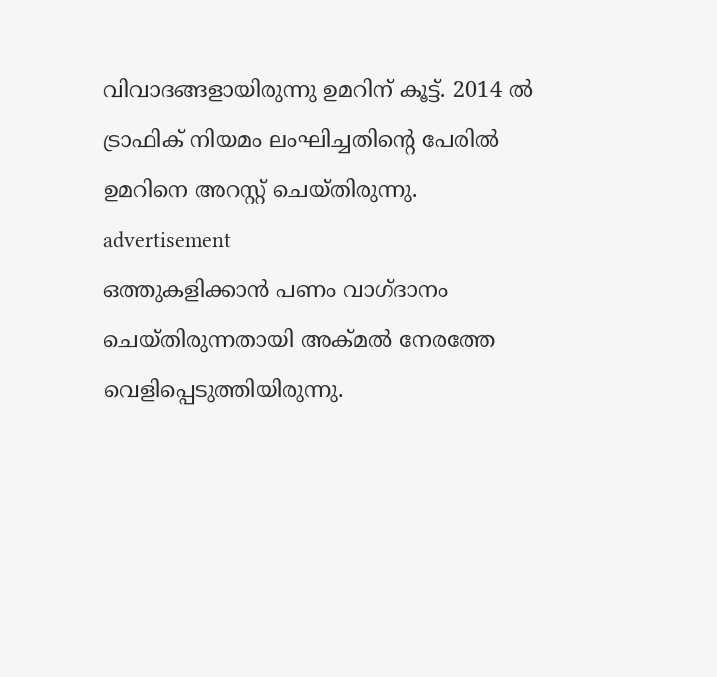വിവാദങ്ങളായിരുന്നു ഉമറിന് കൂട്ട്. 2014 ൽ ട്രാഫിക് നിയമം ലംഘിച്ചതിന്റെ പേരിൽ ഉമറിനെ അറസ്റ്റ് ചെയ്തിരുന്നു.
advertisement
ഒത്തുകളിക്കാൻ പണം വാഗ്ദാനം ചെയ്തിരുന്നതായി അക്മൽ നേരത്തേ വെളിപ്പെടുത്തിയിരുന്നു.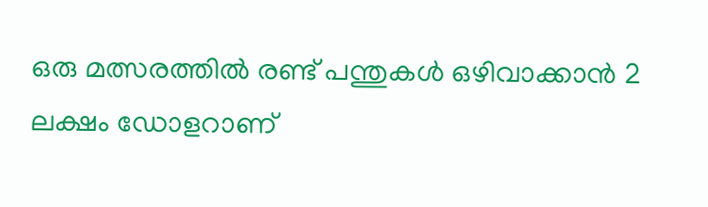ഒരു മത്സരത്തിൽ രണ്ട് പന്തുകൾ ഒഴിവാക്കാൻ 2 ലക്ഷം ഡോളറാണ്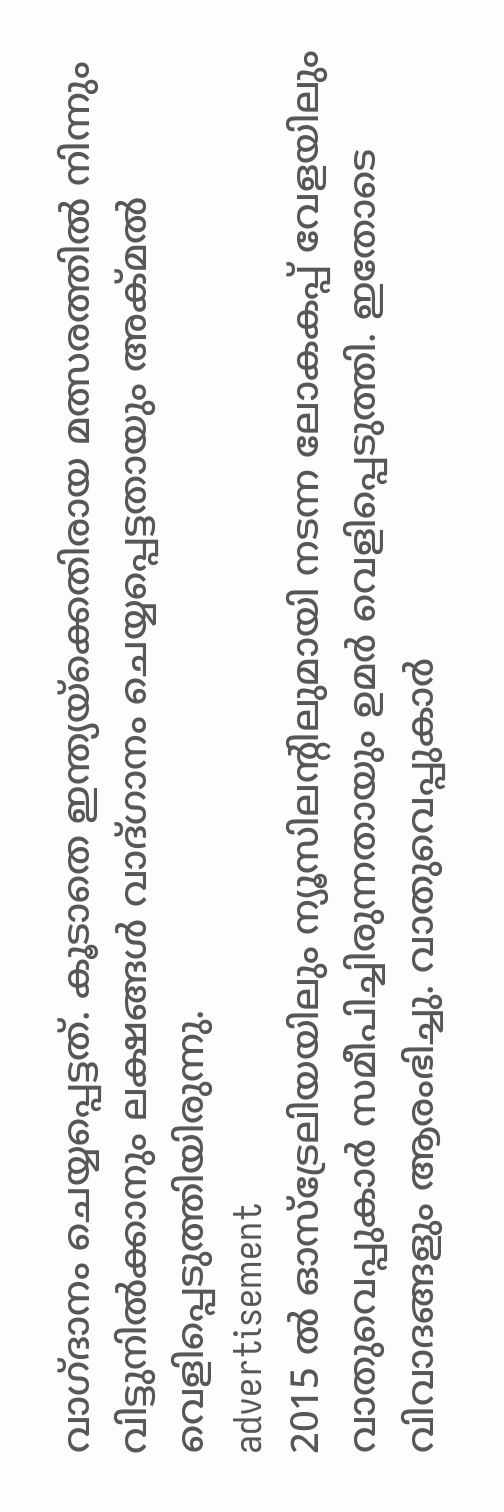വാഗ്ദാനം ചെയ്യപ്പെട്ടത്. കൂടാതെ ഇന്ത്യയ്‌ക്കെതിരായ മത്സരത്തില്‍ നിന്നും വിട്ടുനില്‍ക്കാനും ലക്ഷങ്ങള്‍ വാദ്ഗാനം ചെയ്യപ്പെട്ടതായും അക്മല്‍ വെളിപ്പെടുത്തിയിരുന്നു.
advertisement
2015 ൽ ഓസ്ട്രേലിയയിലും ന്യൂസിലന്റിലുമായി നടന്ന ലോകകപ്പ് വേളയിലും വാതുവെപ്പുകാർ സമീപിച്ചിരുന്നതായും ഉമർ വെളിപ്പെടുത്തി. ഇതോടെ വിവാദങ്ങളും ആരംഭിച്ചു. വാതുവെപ്പുകാർ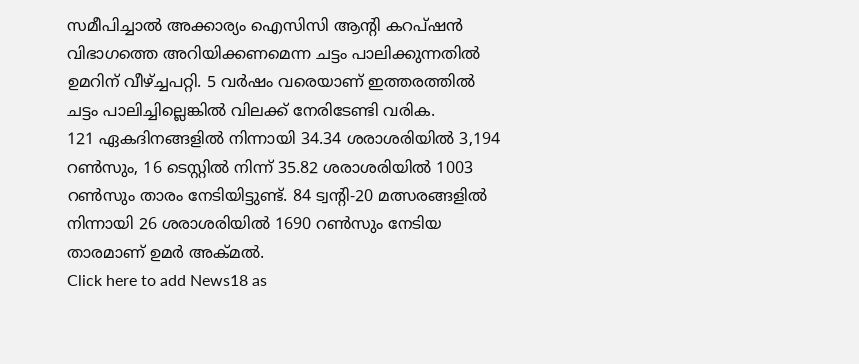സമീപിച്ചാൽ അക്കാര്യം ഐസിസി ആന്റി കറപ്ഷൻ വിഭാഗത്തെ അറിയിക്കണമെന്ന ചട്ടം പാലിക്കുന്നതിൽ ഉമറിന് വീഴ്ച്ചപറ്റി. 5 വർഷം വരെയാണ് ഇത്തരത്തിൽ ചട്ടം പാലിച്ചില്ലെങ്കിൽ വിലക്ക് നേരിടേണ്ടി വരിക.
121 ഏകദിനങ്ങളില്‍ നിന്നായി 34.34 ശരാശരിയില്‍ 3,194 റണ്‍സും, 16 ടെസ്റ്റില്‍ നിന്ന് 35.82 ശരാശരിയില്‍ 1003 റണ്‍സും താരം നേടിയിട്ടുണ്ട്. 84 ട്വന്റി-20 മത്സരങ്ങളിൽ നിന്നായി 26 ശരാശരിയില്‍ 1690 റണ്‍സും നേടിയ താരമാണ് ഉമർ അക്മൽ.
Click here to add News18 as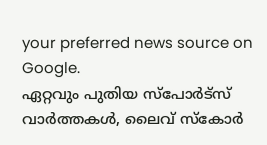your preferred news source on Google.
ഏറ്റവും പുതിയ സ്പോർട്സ് വാർത്തകൾ, ലൈവ് സ്കോർ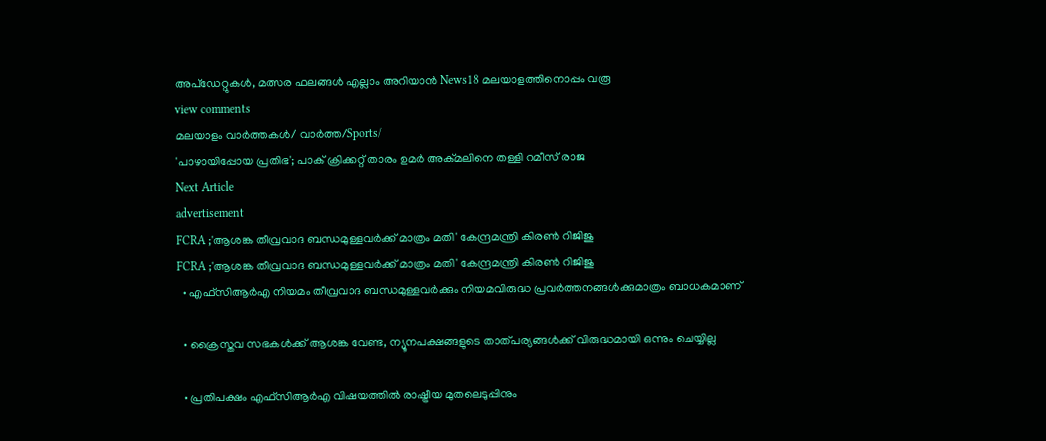അപ്ഡേറ്റുകൾ, മത്സര ഫലങ്ങൾ എല്ലാം അറിയാൻ News18 മലയാളത്തിനൊപ്പം വരൂ
view comments
മലയാളം വാർത്തകൾ/ വാർത്ത/Sports/
'പാഴായിപ്പോയ പ്രതിഭ'; പാക് ക്രിക്കറ്റ് താരം ഉമർ അക്മലിനെ തള്ളി റമീസ് രാജ
Next Article
advertisement
FCRA ;'ആശങ്ക തീവ്രവാദ ബന്ധമുള്ളവർക്ക് മാത്രം മതി' കേന്ദ്രമന്ത്രി കിരണ്‍ റിജിജു
FCRA ;'ആശങ്ക തീവ്രവാദ ബന്ധമുള്ളവർക്ക് മാത്രം മതി' കേന്ദ്രമന്ത്രി കിരണ്‍ റിജിജു
  • എഫ്‌സിആർഎ നിയമം തീവ്രവാദ ബന്ധമുള്ളവർക്കും നിയമവിരുദ്ധ പ്രവർത്തനങ്ങൾക്കുമാത്രം ബാധകമാണ്

  • ക്രൈസ്തവ സഭകൾക്ക് ആശങ്ക വേണ്ട, ന്യൂനപക്ഷങ്ങളുടെ താത്പര്യങ്ങൾക്ക് വിരുദ്ധമായി ഒന്നും ചെയ്യില്ല

  • പ്രതിപക്ഷം എഫ്‌സിആർഎ വിഷയത്തിൽ രാഷ്ട്രീയ മുതലെടുപ്പിനും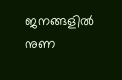ജനങ്ങളിൽ നുണ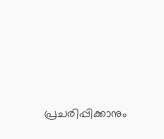പ്രചരിപ്പിക്കാനും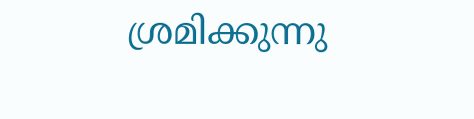ശ്രമിക്കുന്നു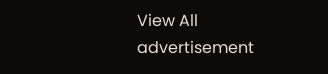View All
advertisement